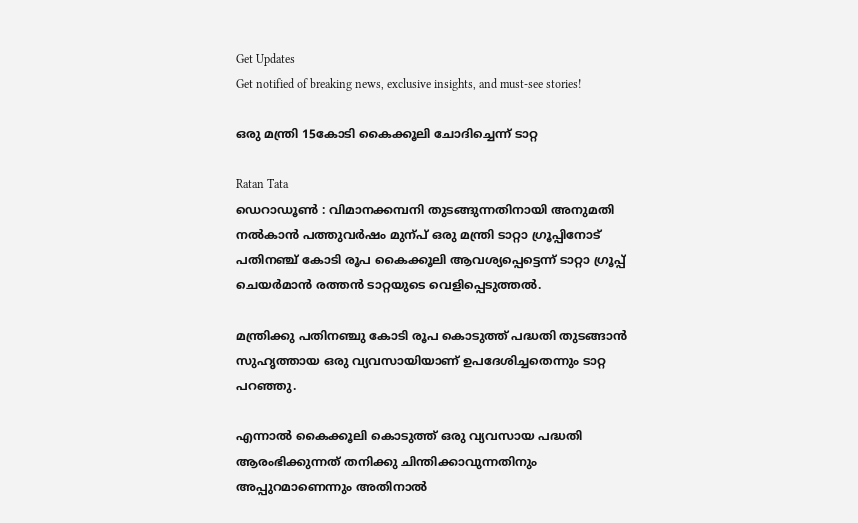Get Updates
Get notified of breaking news, exclusive insights, and must-see stories!

ഒരു മന്ത്രി 15കോടി കൈക്കൂലി ചോദിച്ചെന്ന് ടാറ്റ

Ratan Tata
ഡെറാഡൂണ്‍ : വിമാനക്കമ്പനി തുടങ്ങുന്നതിനായി അനുമതി നല്‍കാന്‍ പത്തുവര്‍ഷം മുന്പ് ഒരു മന്ത്രി ടാറ്റാ ഗ്രൂപ്പിനോട് പതിനഞ്ച് കോടി രൂപ കൈക്കൂലി ആവശ്യപ്പെട്ടെന്ന് ടാറ്റാ ഗ്രൂപ്പ് ചെയര്‍മാന്‍ രത്തന്‍ ടാറ്റയുടെ വെളിപ്പെടുത്തല്‍.

മന്ത്രിക്കു പതിനഞ്ചു കോടി രൂപ കൊടുത്ത് പദ്ധതി തുടങ്ങാന്‍ സുഹൃത്തായ ഒരു വ്യവസായിയാണ് ഉപദേശിച്ചതെന്നും ടാറ്റ പറഞ്ഞു.

എന്നാല്‍ കൈക്കൂലി കൊടുത്ത് ഒരു വ്യവസായ പദ്ധതി ആരംഭിക്കുന്നത് തനിക്കു ചിന്തിക്കാവുന്നതിനും അപ്പുറമാണെന്നും അതിനാല്‍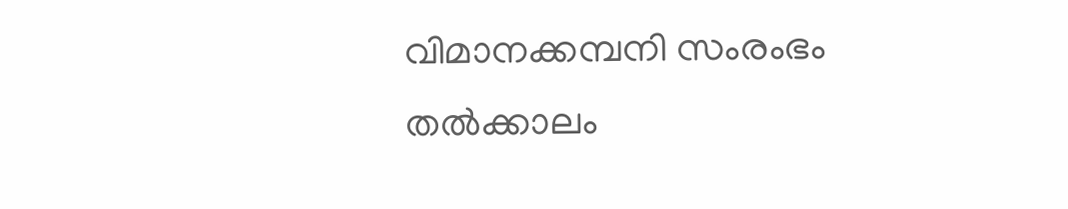വിമാനക്കമ്പനി സംരംഭം തല്‍ക്കാലം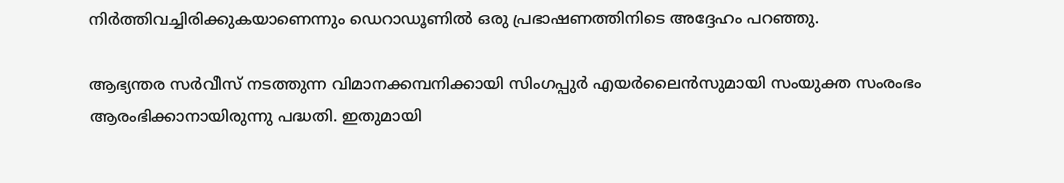നിര്‍ത്തിവച്ചിരിക്കുകയാണെന്നും ഡെറാഡൂണില്‍ ഒരു പ്രഭാഷണത്തിനിടെ അദ്ദേഹം പറഞ്ഞു.

ആഭ്യന്തര സര്‍വീസ് നടത്തുന്ന വിമാനക്കമ്പനിക്കായി സിംഗപ്പുര്‍ എയര്‍ലൈന്‍സുമായി സംയുക്ത സംരംഭം ആരംഭിക്കാനായിരുന്നു പദ്ധതി. ഇതുമായി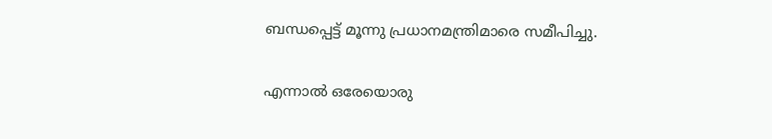ബന്ധപ്പെട്ട് മൂന്നു പ്രധാനമന്ത്രിമാരെ സമീപിച്ചു.

എന്നാല്‍ ഒരേയൊരു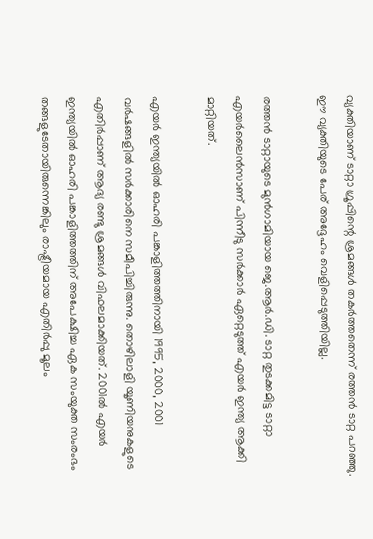വ്യക്തിയാണ് ടാറ്റാ ഗ്രൂപ്പിന്റെ ശ്രമങ്ങള്‍ തകര്‍ത്തതെന്ന് രത്തന്‍ ടാറ്റ പറഞ്ഞു. ഈ വ്യക്തിയുടെ പേര് അദ്ദേഹം വെളിപ്പെടുത്തിയില്ല.

രത്തന്‍ ടാറ്റായുടെ മുന്‍ഗാമിയായ ജെ.ആര്‍.ഡി. ടാറ്റ തുടക്കമിട്ട ടാറ്റാ എയര്‍ലൈന്‍സാണ് പിന്നീടു സര്‍ക്കാര്‍ ഏറ്റെടുത്ത് എയര്‍ ഇന്ത്യ ആക്കി മാറ്റിയത്.

എയര്‍ ഇന്ത്യയില്‍ ഓഹരി പങ്കാളിത്തത്തിനായി 1995, 2000, 2001 വര്‍ഷങ്ങളില്‍ സര്‍ക്കാരിനെ സമീപിച്ചിരുന്നു. തൊഴിലാളി യൂണിയനുകളുടെ എതിര്‍പ്പാണ് ആദ്യ രണ്ടു ശ്രമങ്ങള്‍ വിഫലമാക്കിയത്. 2001ല്‍ എയര്‍ ഇന്ത്യയില്‍ ഓഹരി പങ്കാളിത്തത്തിന് അപേക്ഷിച്ച ഏക സംയുക്ത സംരംഭം തങ്ങളുടേതായിരുന്നെങ്കിലും രാഷ്ട്രീയമായ എതിര്‍പ്പു മൂലം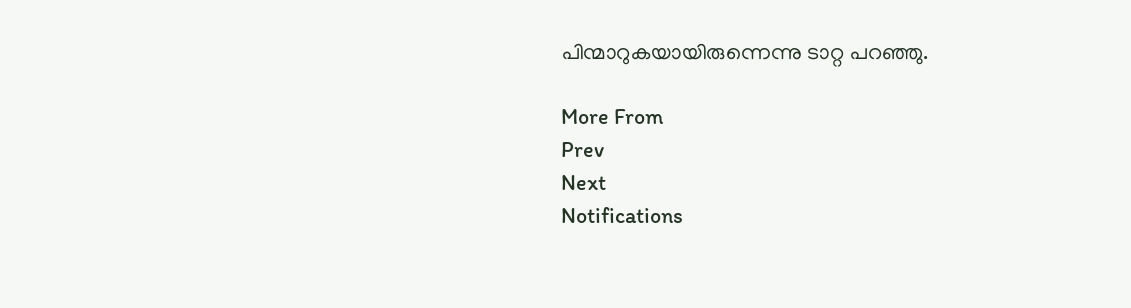പിന്മാറുകയായിരുന്നെന്നു ടാറ്റ പറഞ്ഞു.

More From
Prev
Next
Notifications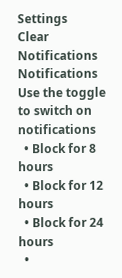Settings
Clear Notifications
Notifications
Use the toggle to switch on notifications
  • Block for 8 hours
  • Block for 12 hours
  • Block for 24 hours
  •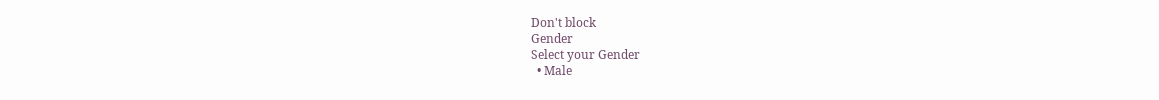Don't block
Gender
Select your Gender
  • Male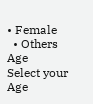• Female
  • Others
Age
Select your Age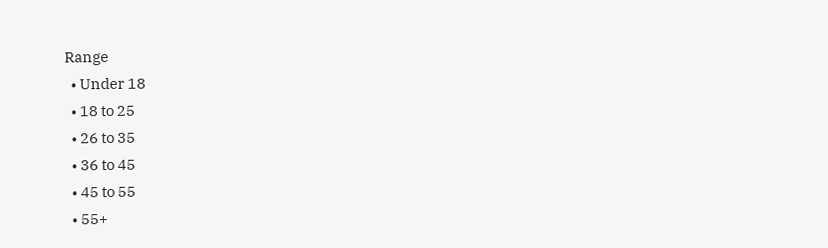Range
  • Under 18
  • 18 to 25
  • 26 to 35
  • 36 to 45
  • 45 to 55
  • 55+